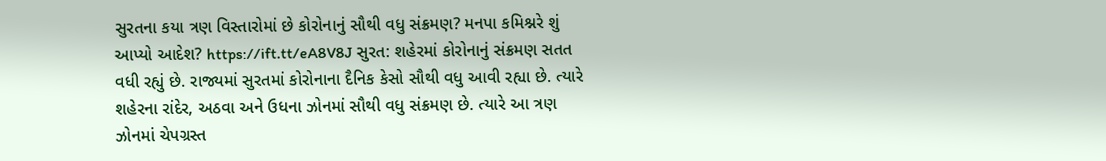સુરતના કયા ત્રણ વિસ્તારોમાં છે કોરોનાનું સૌથી વધુ સંક્રમણ? મનપા કમિશ્નરે શું આપ્યો આદેશ? https://ift.tt/eA8V8J સુરત: શહેરમાં કોરોનાનું સંક્રમણ સતત વધી રહ્યું છે. રાજ્યમાં સુરતમાં કોરોનાના દૈનિક કેસો સૌથી વધુ આવી રહ્યા છે. ત્યારે શહેરના રાંદેર, અઠવા અને ઉધના ઝોનમાં સૌથી વધુ સંક્રમણ છે. ત્યારે આ ત્રણ ઝોનમાં ચેપગ્રસ્ત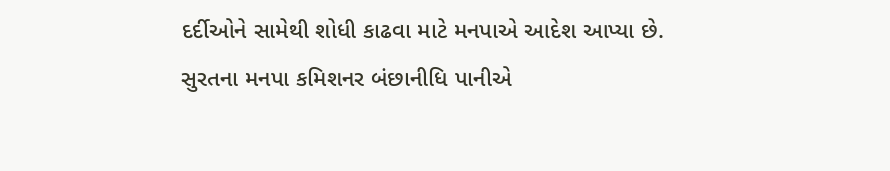દર્દીઓને સામેથી શોધી કાઢવા માટે મનપાએ આદેશ આપ્યા છે. સુરતના મનપા કમિશનર બંછાનીધિ પાનીએ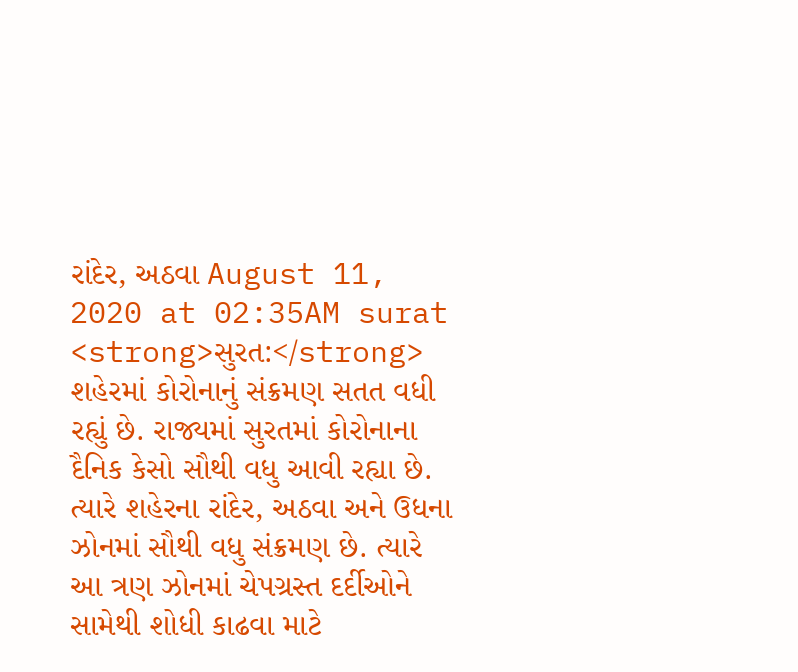રાંદેર, અઠવા August 11, 2020 at 02:35AM surat
<strong>સુરત:</strong> શહેરમાં કોરોનાનું સંક્રમણ સતત વધી રહ્યું છે. રાજ્યમાં સુરતમાં કોરોનાના દૈનિક કેસો સૌથી વધુ આવી રહ્યા છે. ત્યારે શહેરના રાંદેર, અઠવા અને ઉધના ઝોનમાં સૌથી વધુ સંક્રમણ છે. ત્યારે આ ત્રણ ઝોનમાં ચેપગ્રસ્ત દર્દીઓને સામેથી શોધી કાઢવા માટે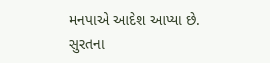મનપાએ આદેશ આપ્યા છે. સુરતના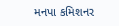મનપા કમિશનર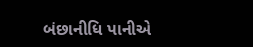બંછાનીધિ પાનીએ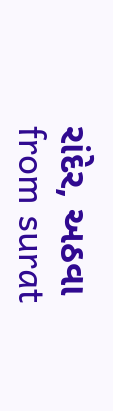રાંદેર, અઠવા
from surat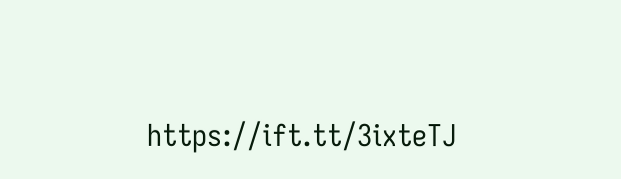https://ift.tt/3ixteTJ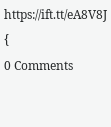https://ift.tt/eA8V8J {
0 Comments